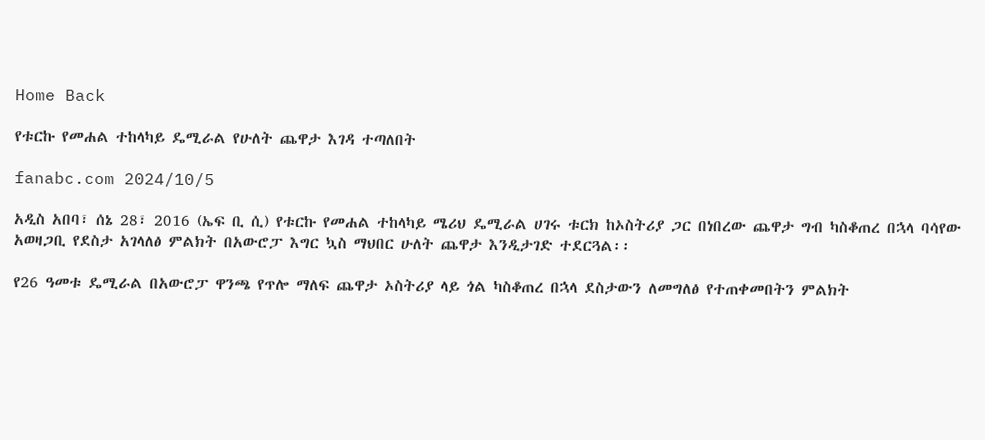Home Back

የቱርኩ የመሐል ተከላካይ ዴሚራል የሁለት ጨዋታ እገዳ ተጣለበት

fanabc.com 2024/10/5

አዲስ አበባ፣ ሰኔ 28፣ 2016 (ኤፍ ቢ ሲ) የቱርኩ የመሐል ተከላካይ ሜሪህ ዴሚራል ሀገሩ ቱርክ ከኦስትሪያ ጋር በነበረው ጨዋታ ግብ ካስቆጠረ በኋላ ባሳየው አወዛጋቢ የደስታ አገላለፅ ምልክት በአውሮፓ እግር ኳስ ማህበር ሁለት ጨዋታ እንዲታገድ ተደርጓል፡፡

የ26 ዓመቱ ዴሚራል በአውሮፓ ዋንጫ የጥሎ ማለፍ ጨዋታ ኦስትሪያ ላይ ጎል ካስቆጠረ በኋላ ደስታውን ለመግለፅ የተጠቀመበትን ምልክት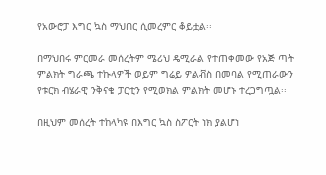የአውሮፓ እግር ኳስ ማህበር ሲመረምር ቆይቷል፡፡

በማህበሩ ምርመራ መሰረትም ሜሪህ ዴሚራል የተጠቀመው የአጅ ጣት ምልክት ግራጫ ተኩላዎች ወይም ግሬይ ዎልቭስ በመባል የሚጠራውን የቱርክ ብሄራዊ ንቅናቄ ፓርቲን የሚወክል ምልክት መሆኑ ተረጋግጧል፡፡

በዚህም መሰረት ተከላካዩ በእግር ኳስ ስፖርት ነክ ያልሆነ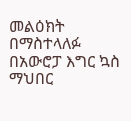መልዕክት በማስተላለፉ በአውሮፓ እግር ኳስ ማህበር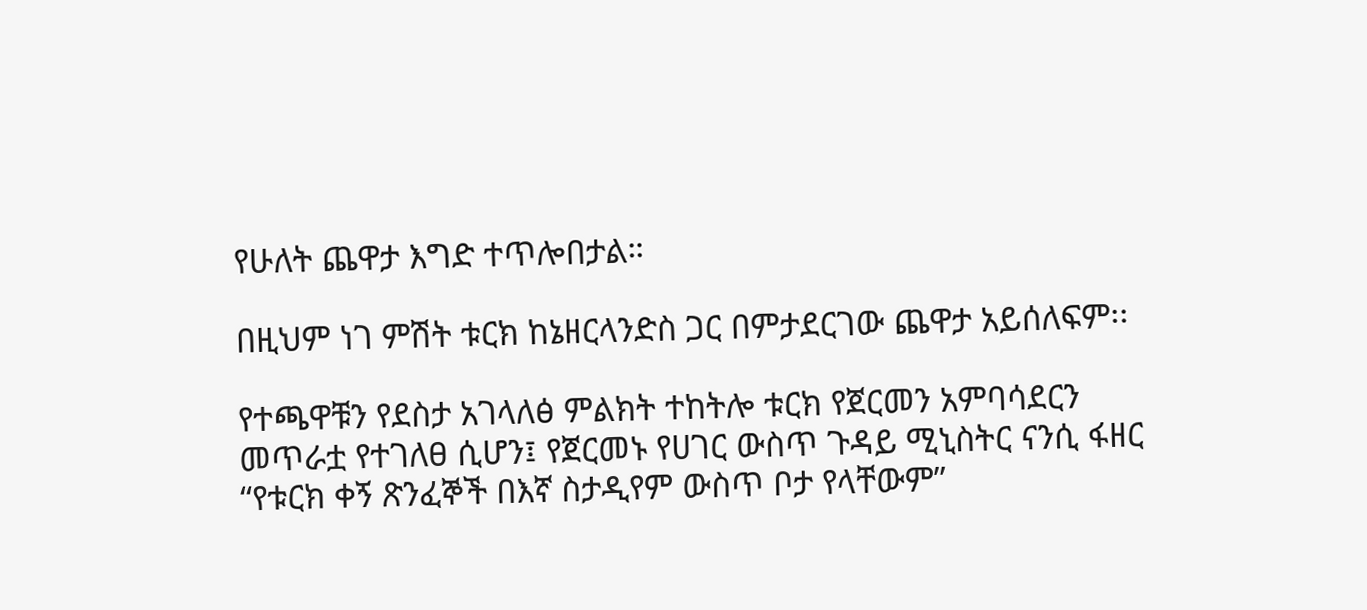የሁለት ጨዋታ እግድ ተጥሎበታል።

በዚህም ነገ ምሽት ቱርክ ከኔዘርላንድስ ጋር በምታደርገው ጨዋታ አይሰለፍም፡፡

የተጫዋቹን የደስታ አገላለፅ ምልክት ተከትሎ ቱርክ የጀርመን አምባሳደርን መጥራቷ የተገለፀ ሲሆን፤ የጀርመኑ የሀገር ውስጥ ጉዳይ ሚኒስትር ናንሲ ፋዘር “የቱርክ ቀኝ ጽንፈኞች በእኛ ስታዲየም ውስጥ ቦታ የላቸውም”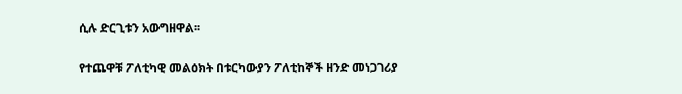ሲሉ ድርጊቱን አውግዘዋል፡፡

የተጨዋቹ ፖለቲካዊ መልዕክት በቱርካውያን ፖለቲከኞች ዘንድ መነጋገሪያ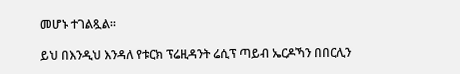መሆኑ ተገልጿል።

ይህ በእንዲህ እንዳለ የቱርክ ፕሬዚዳንት ሬሲፕ ጣይብ ኤርዶኻን በበርሊን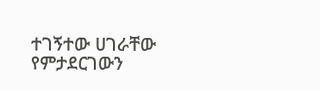ተገኝተው ሀገራቸው የምታደርገውን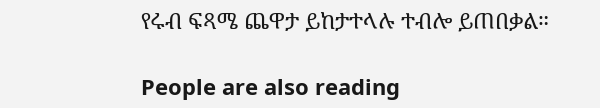የሩብ ፍጻሜ ጨዋታ ይከታተላሉ ተብሎ ይጠበቃል።

People are also reading